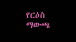የርዕስ ማውጫ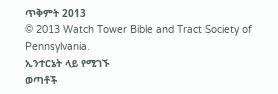ጥቅምት 2013
© 2013 Watch Tower Bible and Tract Society of Pennsylvania.
ኢንተርኔት ላይ የሚገኙ
ወጣቶች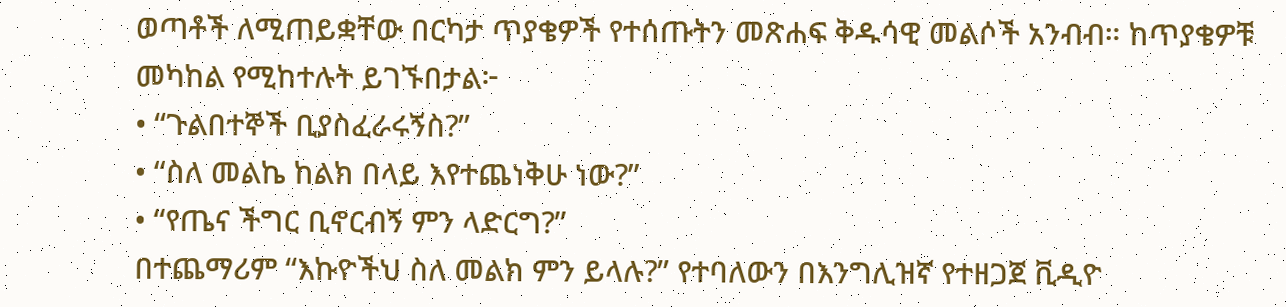ወጣቶች ለሚጠይቋቸው በርካታ ጥያቄዎች የተሰጡትን መጽሐፍ ቅዱሳዊ መልሶች አንብብ። ከጥያቄዎቹ መካከል የሚከተሉት ይገኙበታል፦
• “ጉልበተኞች ቢያስፈራሩኝስ?”
• “ስለ መልኬ ከልክ በላይ እየተጨነቅሁ ነው?”
• “የጤና ችግር ቢኖርብኝ ምን ላድርግ?”
በተጨማሪም “እኩዮችህ ስለ መልክ ምን ይላሉ?” የተባለውን በእንግሊዝኛ የተዘጋጀ ቪዲዮ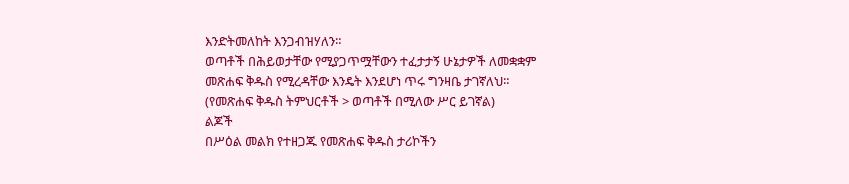እንድትመለከት እንጋብዝሃለን።
ወጣቶች በሕይወታቸው የሚያጋጥሟቸውን ተፈታታኝ ሁኔታዎች ለመቋቋም መጽሐፍ ቅዱስ የሚረዳቸው እንዴት እንደሆነ ጥሩ ግንዛቤ ታገኛለህ።
(የመጽሐፍ ቅዱስ ትምህርቶች > ወጣቶች በሚለው ሥር ይገኛል)
ልጆች
በሥዕል መልክ የተዘጋጁ የመጽሐፍ ቅዱስ ታሪኮችን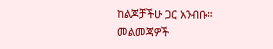ከልጆቻችሁ ጋር አንብቡ። መልመጃዎች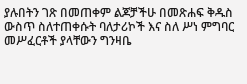ያሉበትን ገጽ በመጠቀም ልጆቻችሁ በመጽሐፍ ቅዱስ ውስጥ ስለተጠቀሱት ባለታሪኮች እና ስለ ሥነ ምግባር መሥፈርቶች ያላቸውን ግንዛቤ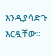እንዲያሳድጉ እርዷቸው።